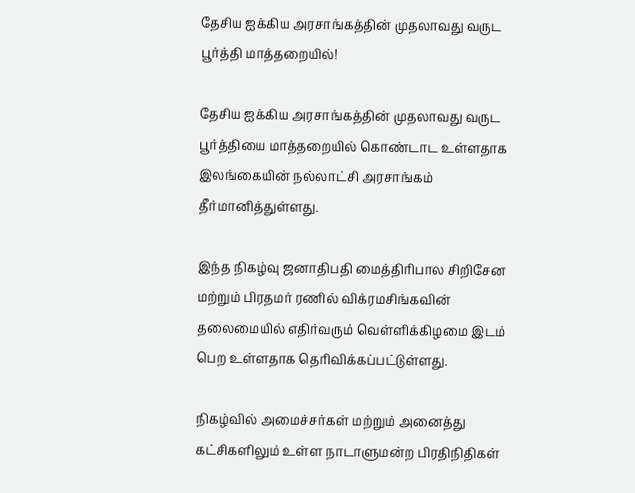தேசிய ஐக்கிய அரசாங்கத்தின் முதலாவது வருட பூர்த்தி மாத்தறையில்!

தேசிய ஐக்கிய அரசாங்கத்தின் முதலாவது வருட பூர்த்தியை மாத்தறையில் கொண்டாட உள்ளதாக இலங்கையின் நல்லாட்சி அரசாங்கம் தீர்மானித்துள்ளது.

இந்த நிகழ்வு ஜனாதிபதி மைத்திரிபால சிறிசேன மற்றும் பிரதமர் ரணில் விக்ரமசிங்கவின் தலைமையில் எதிர்வரும் வெள்ளிக்கிழமை இடம் பெற உள்ளதாக தெரிவிக்கப்பட்டுள்ளது.

நிகழ்வில் அமைச்சர்கள் மற்றும் அனைத்து கட்சிகளிலும் உள்ள நாடாளுமன்ற பிரதிநிதிகள்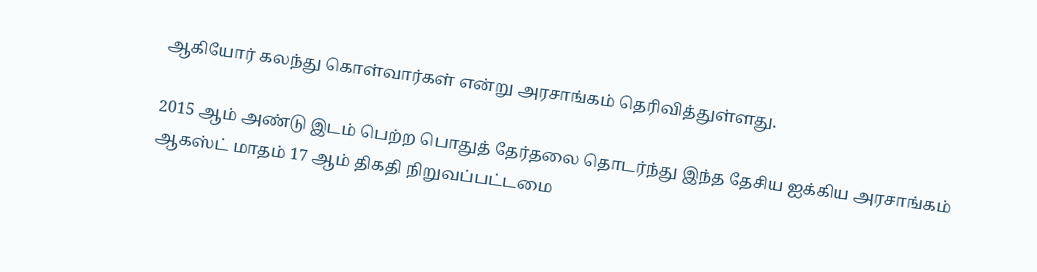ஆகியோர் கலந்து கொள்வார்கள் என்று அரசாங்கம் தெரிவித்துள்ளது.

2015 ஆம் அண்டு இடம் பெற்ற பொதுத் தேர்தலை தொடர்ந்து இந்த தேசிய ஐக்கிய அரசாங்கம் ஆகஸ்ட் மாதம் 17 ஆம் திகதி நிறுவப்பட்டமை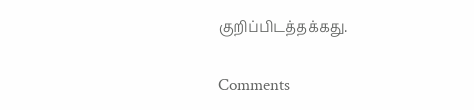குறிப்பிடத்தக்கது.

Comments